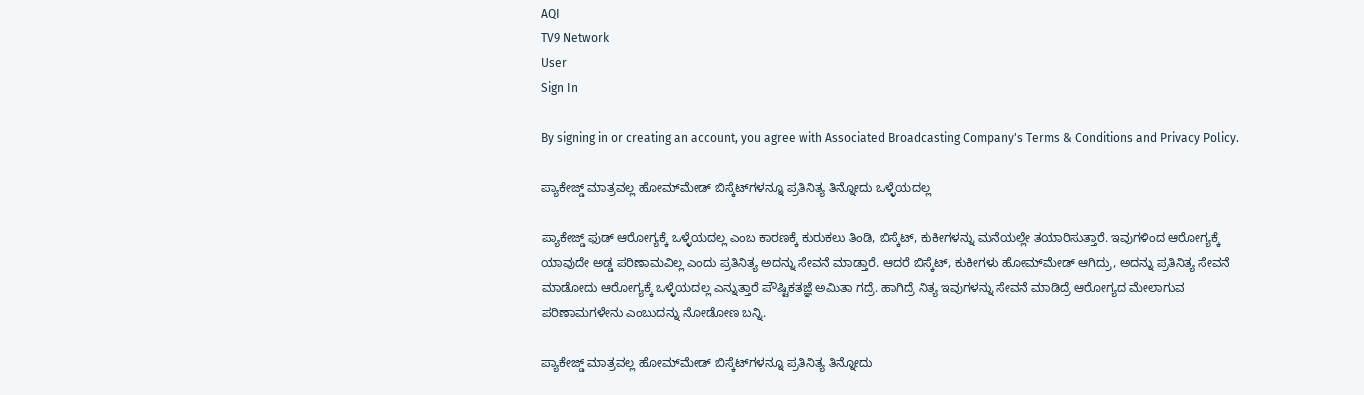AQI
TV9 Network
User
Sign In

By signing in or creating an account, you agree with Associated Broadcasting Company's Terms & Conditions and Privacy Policy.

ಪ್ಯಾಕೇಜ್ಡ್‌ ಮಾತ್ರವಲ್ಲ ಹೋಮ್‌ಮೇಡ್‌ ಬಿಸ್ಕೆಟ್‌ಗಳನ್ನೂ ಪ್ರತಿನಿತ್ಯ ತಿನ್ನೋದು ಒಳ್ಳೆಯದಲ್ಲ

ಪ್ಯಾಕೇಜ್ಡ್‌ ಫುಡ್‌ ಆರೋಗ್ಯಕ್ಕೆ ಒಳ್ಳೆಯದಲ್ಲ ಎಂಬ ಕಾರಣಕ್ಕೆ ಕುರುಕಲು ತಿಂಡಿ, ಬಿಸ್ಕೆಟ್‌, ಕುಕೀಗಳನ್ನು ಮನೆಯಲ್ಲೇ ತಯಾರಿಸುತ್ತಾರೆ. ಇವುಗಳಿಂದ ಆರೋಗ್ಯಕ್ಕೆ ಯಾವುದೇ ಅಡ್ಡ ಪರಿಣಾಮವಿಲ್ಲ ಎಂದು ಪ್ರತಿನಿತ್ಯ ಅದನ್ನು ಸೇವನೆ ಮಾಡ್ತಾರೆ. ಆದರೆ ಬಿಸ್ಕೆಟ್‌, ಕುಕೀಗಳು ಹೋಮ್‌ಮೇಡ್‌ ಆಗಿದ್ರು, ಅದನ್ನು ಪ್ರತಿನಿತ್ಯ ಸೇವನೆ ಮಾಡೋದು ಆರೋಗ್ಯಕ್ಕೆ ಒಳ್ಳೆಯದಲ್ಲ ಎನ್ನುತ್ತಾರೆ ಪೌಷ್ಟಿಕತಜ್ಞೆ ಅಮಿತಾ ಗದ್ರೆ. ಹಾಗಿದ್ರೆ ನಿತ್ಯ ಇವುಗಳನ್ನು ಸೇವನೆ ಮಾಡಿದ್ರೆ ಆರೋಗ್ಯದ ಮೇಲಾಗುವ ಪರಿಣಾಮಗಳೇನು ಎಂಬುದನ್ನು ನೋಡೋಣ ಬನ್ನಿ.

ಪ್ಯಾಕೇಜ್ಡ್‌ ಮಾತ್ರವಲ್ಲ ಹೋಮ್‌ಮೇಡ್‌ ಬಿಸ್ಕೆಟ್‌ಗಳನ್ನೂ ಪ್ರತಿನಿತ್ಯ ತಿನ್ನೋದು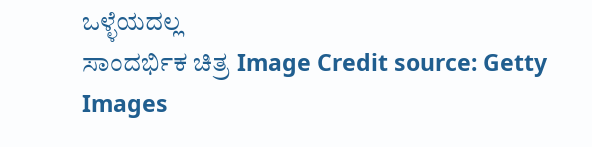ಒಳ್ಳೆಯದಲ್ಲ
ಸಾಂದರ್ಭಿಕ ಚಿತ್ರ Image Credit source: Getty Images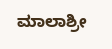ಮಾಲಾಶ್ರೀ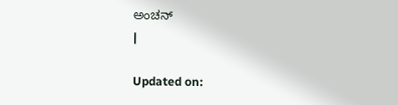ಅಂಚನ್
|

Updated on: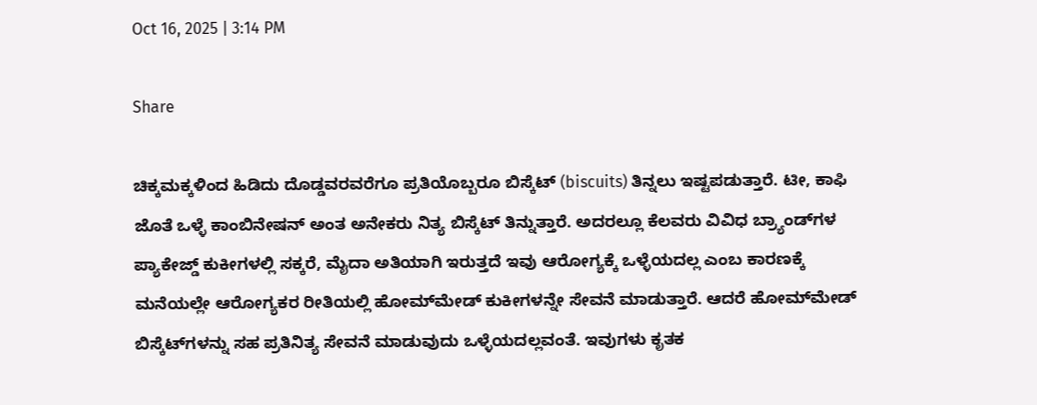Oct 16, 2025 | 3:14 PM

Share

ಚಿಕ್ಕಮಕ್ಕಳಿಂದ ಹಿಡಿದು ದೊಡ್ಡವರವರೆಗೂ ಪ್ರತಿಯೊಬ್ಬರೂ ಬಿಸ್ಕೆಟ್‌ (biscuits) ತಿನ್ನಲು ಇಷ್ಟಪಡುತ್ತಾರೆ. ಟೀ, ಕಾಫಿ ಜೊತೆ ಒಳ್ಳೆ ಕಾಂಬಿನೇಷನ್‌ ಅಂತ ಅನೇಕರು ನಿತ್ಯ ಬಿಸ್ಕೆಟ್‌ ತಿನ್ನುತ್ತಾರೆ. ಅದರಲ್ಲೂ ಕೆಲವರು ವಿವಿಧ ಬ್ರ್ಯಾಂಡ್‌ಗಳ ಪ್ಯಾಕೇಜ್ಡ್‌ ಕುಕೀಗಳಲ್ಲಿ ಸಕ್ಕರೆ, ಮೈದಾ ಅತಿಯಾಗಿ ಇರುತ್ತದೆ ಇವು ಆರೋಗ್ಯಕ್ಕೆ ಒಳ್ಳೆಯದಲ್ಲ ಎಂಬ ಕಾರಣಕ್ಕೆ ಮನೆಯಲ್ಲೇ ಆರೋಗ್ಯಕರ ರೀತಿಯಲ್ಲಿ ಹೋಮ್‌ಮೇಡ್‌ ಕುಕೀಗಳನ್ನೇ ಸೇವನೆ ಮಾಡುತ್ತಾರೆ. ಆದರೆ ಹೋಮ್‌ಮೇಡ್‌ ಬಿಸ್ಕೆಟ್‌ಗಳನ್ನು ಸಹ ಪ್ರತಿನಿತ್ಯ ಸೇವನೆ ಮಾಡುವುದು ಒಳ್ಳೆಯದಲ್ಲವಂತೆ. ಇವುಗಳು ಕೃತಕ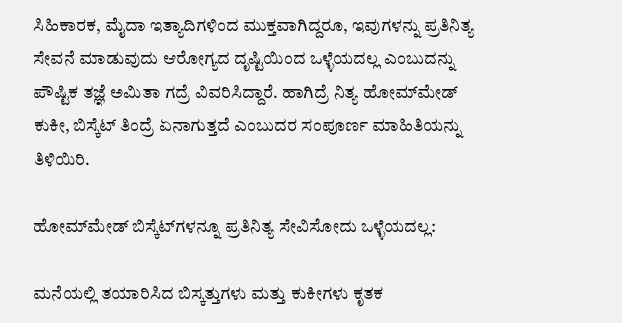ಸಿಹಿಕಾರಕ, ಮೈದಾ ಇತ್ಯಾದಿಗಳಿಂದ ಮುಕ್ತವಾಗಿದ್ದರೂ, ಇವುಗಳನ್ನು ಪ್ರತಿನಿತ್ಯ ಸೇವನೆ ಮಾಡುವುದು ಆರೋಗ್ಯದ ದೃಷ್ಟಿಯಿಂದ ಒಳ್ಳೆಯದಲ್ಲ ಎಂಬುದನ್ನು ಪೌಷ್ಟಿಕ ತಜ್ಞೆ ಅಮಿತಾ ಗದ್ರೆ ವಿವರಿಸಿದ್ದಾರೆ. ಹಾಗಿದ್ರೆ ನಿತ್ಯ ಹೋಮ್‌ಮೇಡ್‌ ಕುಕೀ, ಬಿಸ್ಕೆಟ್‌ ತಿಂದ್ರೆ ಏನಾಗುತ್ತದೆ ಎಂಬುದರ ಸಂಪೂರ್ಣ ಮಾಹಿತಿಯನ್ನು ತಿಳಿಯಿರಿ.

ಹೋಮ್‌ಮೇಡ್‌ ಬಿಸ್ಕೆಟ್‌ಗಳನ್ನೂ ಪ್ರತಿನಿತ್ಯ ಸೇವಿಸೋದು ಒಳ್ಳೆಯದಲ್ಲ:

ಮನೆಯಲ್ಲಿ ತಯಾರಿಸಿದ ಬಿಸ್ಕತ್ತುಗಳು ಮತ್ತು ಕುಕೀಗಳು ಕೃತಕ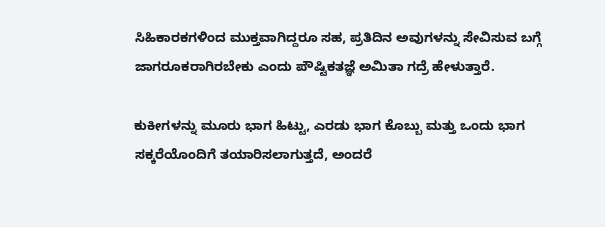ಸಿಹಿಕಾರಕಗಳಿಂದ ಮುಕ್ತವಾಗಿದ್ದರೂ ಸಹ, ಪ್ರತಿದಿನ ಅವುಗಳನ್ನು ಸೇವಿಸುವ ಬಗ್ಗೆ ಜಾಗರೂಕರಾಗಿರಬೇಕು ಎಂದು ಪೌಷ್ಟಿಕತಜ್ಞೆ ಅಮಿತಾ ಗದ್ರೆ ಹೇಳುತ್ತಾರೆ.

ಕುಕೀಗಳನ್ನು ಮೂರು ಭಾಗ ಹಿಟ್ಟು, ಎರಡು ಭಾಗ ಕೊಬ್ಬು ಮತ್ತು ಒಂದು ಭಾಗ ಸಕ್ಕರೆಯೊಂದಿಗೆ ತಯಾರಿಸಲಾಗುತ್ತದೆ, ಅಂದರೆ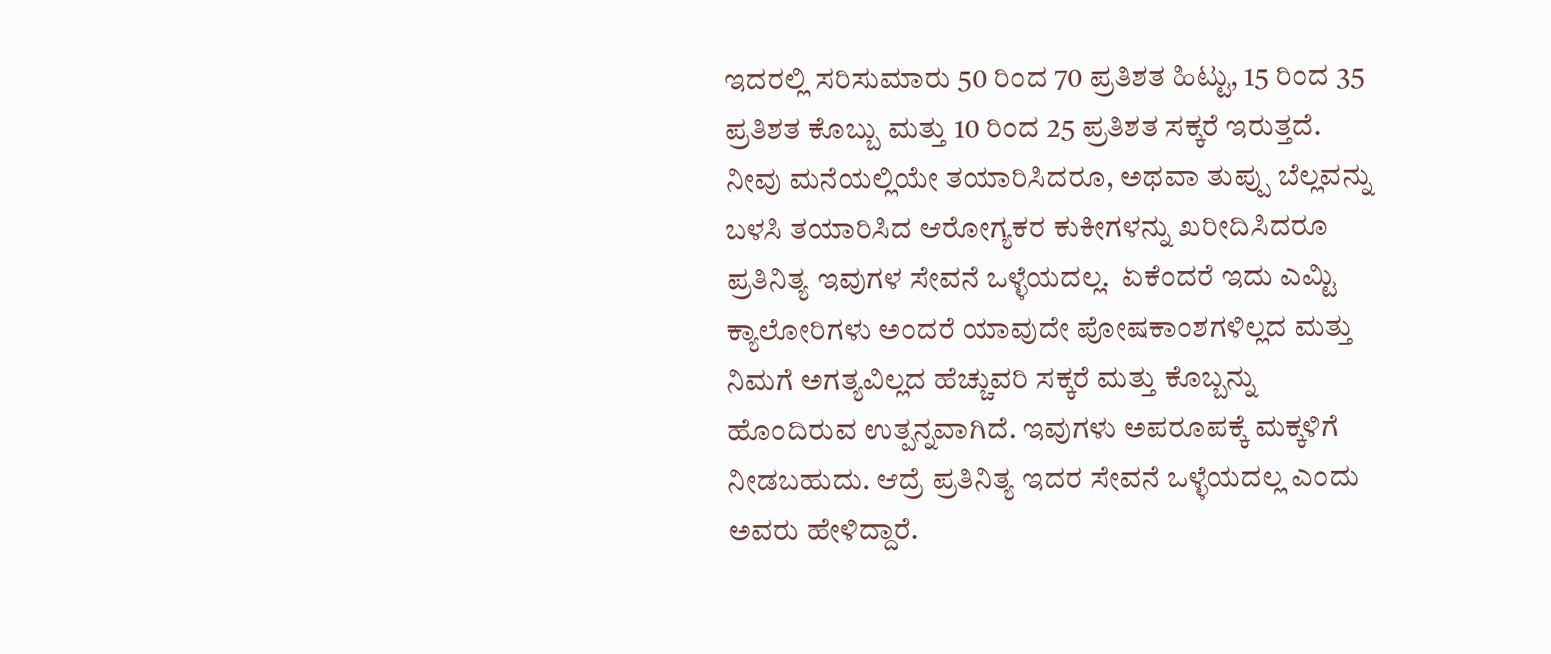ಇದರಲ್ಲಿ ಸರಿಸುಮಾರು 50 ರಿಂದ 70 ಪ್ರತಿಶತ ಹಿಟ್ಟು, 15 ರಿಂದ 35 ಪ್ರತಿಶತ ಕೊಬ್ಬು ಮತ್ತು 10 ರಿಂದ 25 ಪ್ರತಿಶತ ಸಕ್ಕರೆ ಇರುತ್ತದೆ.  ನೀವು ಮನೆಯಲ್ಲಿಯೇ ತಯಾರಿಸಿದರೂ, ಅಥವಾ ತುಪ್ಪು ಬೆಲ್ಲವನ್ನು ಬಳಸಿ ತಯಾರಿಸಿದ ಆರೋಗ್ಯಕರ ಕುಕೀಗಳನ್ನು ಖರೀದಿಸಿದರೂ ಪ್ರತಿನಿತ್ಯ ಇವುಗಳ ಸೇವನೆ ಒಳ್ಳೆಯದಲ್ಲ.  ಏಕೆಂದರೆ ಇದು ಎಮ್ಟಿ ಕ್ಯಾಲೋರಿಗಳು ಅಂದರೆ ಯಾವುದೇ ಪೋಷಕಾಂಶಗಳಿಲ್ಲದ ಮತ್ತು ನಿಮಗೆ ಅಗತ್ಯವಿಲ್ಲದ ಹೆಚ್ಚುವರಿ ಸಕ್ಕರೆ ಮತ್ತು ಕೊಬ್ಬನ್ನು ಹೊಂದಿರುವ ಉತ್ಪನ್ನವಾಗಿದೆ. ಇವುಗಳು ಅಪರೂಪಕ್ಕೆ ಮಕ್ಕಳಿಗೆ ನೀಡಬಹುದು. ಆದ್ರೆ ಪ್ರತಿನಿತ್ಯ ಇದರ ಸೇವನೆ ಒಳ್ಳೆಯದಲ್ಲ ಎಂದು ಅವರು ಹೇಳಿದ್ದಾರೆ.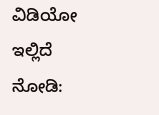ವಿಡಿಯೋ ಇಲ್ಲಿದೆ ನೋಡಿ: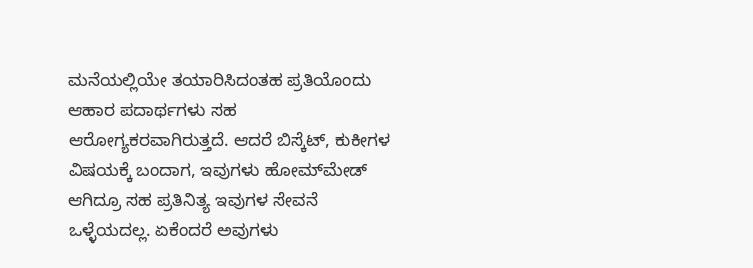ಮನೆಯಲ್ಲಿಯೇ ತಯಾರಿಸಿದಂತಹ ಪ್ರತಿಯೊಂದು ಆಹಾರ ಪದಾರ್ಥಗಳು ಸಹ ಆರೋಗ್ಯಕರವಾಗಿರುತ್ತದೆ. ಆದರೆ ಬಿಸ್ಕೆಟ್‌, ಕುಕೀಗಳ ವಿಷಯಕ್ಕೆ ಬಂದಾಗ, ಇವುಗಳು ಹೋಮ್‌ಮೇಡ್‌ ಆಗಿದ್ರೂ ಸಹ ಪ್ರತಿನಿತ್ಯ ಇವುಗಳ ಸೇವನೆ ಒಳ್ಳೆಯದಲ್ಲ. ಏಕೆಂದರೆ ಅವುಗಳು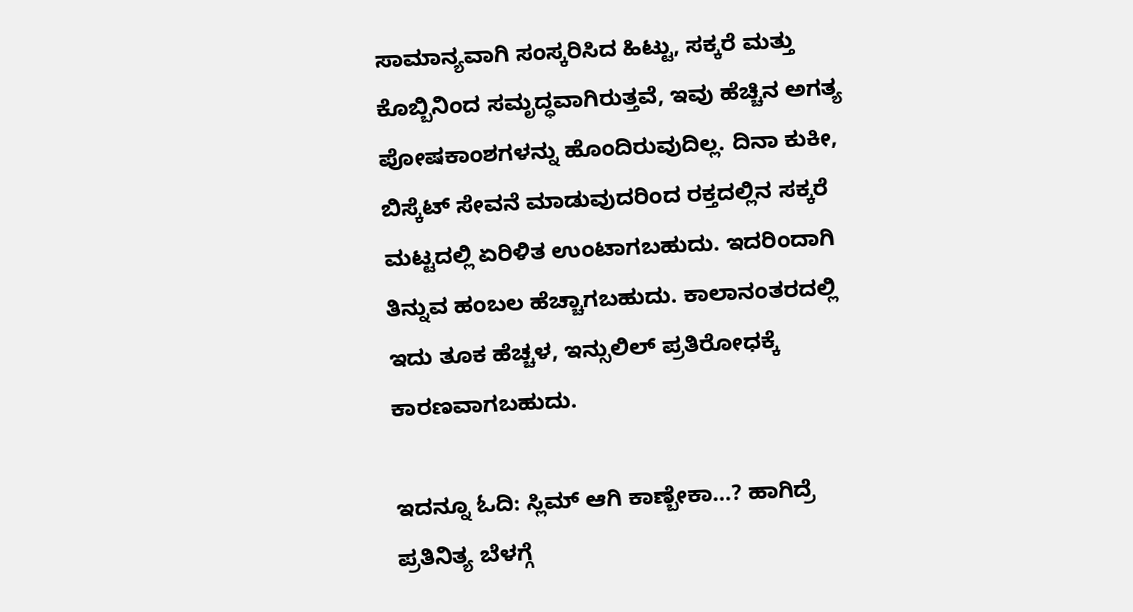ಸಾಮಾನ್ಯವಾಗಿ ಸಂಸ್ಕರಿಸಿದ ಹಿಟ್ಟು, ಸಕ್ಕರೆ ಮತ್ತು ಕೊಬ್ಬಿನಿಂದ ಸಮೃದ್ಧವಾಗಿರುತ್ತವೆ, ಇವು ಹೆಚ್ಚಿನ ಅಗತ್ಯ ಪೋಷಕಾಂಶಗಳನ್ನು ಹೊಂದಿರುವುದಿಲ್ಲ. ದಿನಾ ಕುಕೀ, ಬಿಸ್ಕೆಟ್‌ ಸೇವನೆ ಮಾಡುವುದರಿಂದ ರಕ್ತದಲ್ಲಿನ ಸಕ್ಕರೆ ಮಟ್ಟದಲ್ಲಿ ಏರಿಳಿತ ಉಂಟಾಗಬಹುದು. ಇದರಿಂದಾಗಿ ತಿನ್ನುವ ಹಂಬಲ ಹೆಚ್ಚಾಗಬಹುದು. ಕಾಲಾನಂತರದಲ್ಲಿ ಇದು ತೂಕ ಹೆಚ್ಚಳ, ಇನ್ಸುಲಿಲ್‌ ಪ್ರತಿರೋಧಕ್ಕೆ ಕಾರಣವಾಗಬಹುದು.

ಇದನ್ನೂ ಓದಿ: ಸ್ಲಿಮ್‌ ಆಗಿ ಕಾಣ್ಬೇಕಾ…? ಹಾಗಿದ್ರೆ ಪ್ರತಿನಿತ್ಯ ಬೆಳಗ್ಗೆ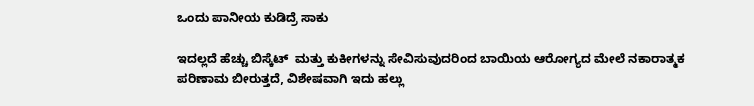ಒಂದು ಪಾನೀಯ ಕುಡಿದ್ರೆ ಸಾಕು

ಇದಲ್ಲದೆ ಹೆಚ್ಚು ಬಿಸ್ಕೆಟ್‌  ಮತ್ತು ಕುಕೀಗಳನ್ನು ಸೇವಿಸುವುದರಿಂದ ಬಾಯಿಯ ಆರೋಗ್ಯದ ಮೇಲೆ ನಕಾರಾತ್ಮಕ ಪರಿಣಾಮ ಬೀರುತ್ತದೆ, ವಿಶೇಷವಾಗಿ ಇದು ಹಲ್ಲು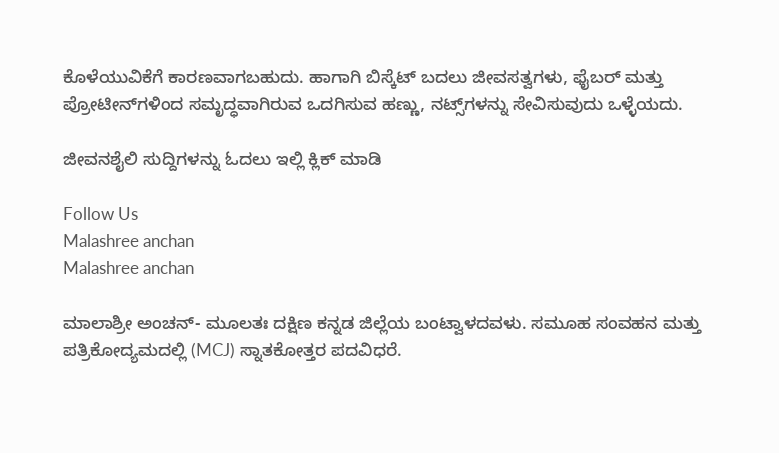ಕೊಳೆಯುವಿಕೆಗೆ ಕಾರಣವಾಗಬಹುದು. ಹಾಗಾಗಿ ಬಿಸ್ಕೆಟ್‌ ಬದಲು ಜೀವಸತ್ವಗಳು, ಫೈಬರ್ ಮತ್ತು ಪ್ರೋಟೀನ್‌ಗಳಿಂದ ಸಮೃದ್ಧವಾಗಿರುವ ಒದಗಿಸುವ ಹಣ್ಣು, ನಟ್ಸ್‌ಗಳನ್ನು ಸೇವಿಸುವುದು ಒಳ್ಳೆಯದು.

ಜೀವನಶೈಲಿ ಸುದ್ದಿಗಳನ್ನು ಓದಲು ಇಲ್ಲಿ ಕ್ಲಿಕ್ ಮಾಡಿ

Follow Us
Malashree anchan
Malashree anchan

ಮಾಲಾಶ್ರೀ ಅಂಚನ್- ಮೂಲತಃ ದಕ್ಷಿಣ ಕನ್ನಡ ಜಿಲ್ಲೆಯ ಬಂಟ್ವಾಳದವಳು. ಸಮೂಹ ಸಂವಹನ ಮತ್ತು ಪತ್ರಿಕೋದ್ಯಮದಲ್ಲಿ (MCJ) ಸ್ನಾತಕೋತ್ತರ ಪದವಿಧರೆ.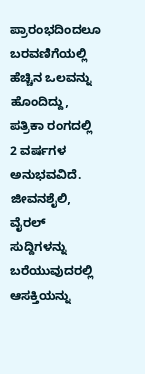ಪ್ರಾರಂಭದಿಂದಲೂ ಬರವಣಿಗೆಯಲ್ಲಿ ಹೆಚ್ಚಿನ ಒಲವನ್ನು ಹೊಂದಿದ್ದು, ಪತ್ರಿಕಾ ರಂಗದಲ್ಲಿ 2 ವರ್ಷಗಳ ಅನುಭವವಿದೆ. ಜೀವನಶೈಲಿ, ವೈರಲ್ ಸುದ್ದಿಗಳನ್ನು ಬರೆಯುವುದರಲ್ಲಿ ಆಸಕ್ತಿಯನ್ನು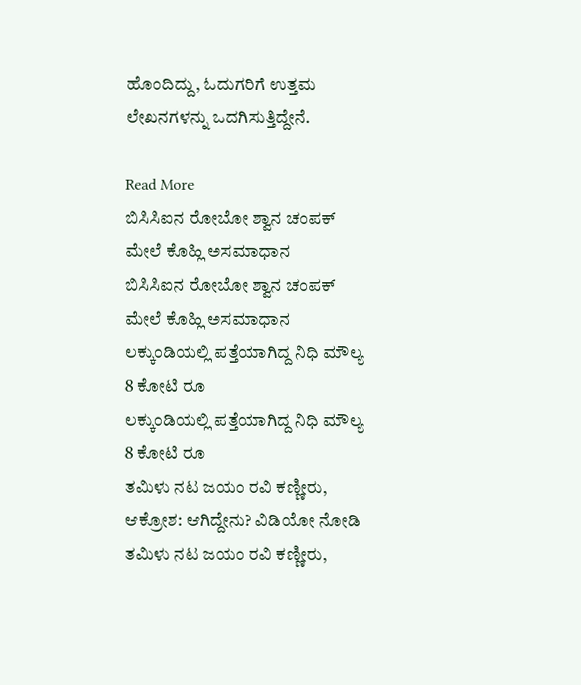ಹೊಂದಿದ್ದು, ಓದುಗರಿಗೆ ಉತ್ತಮ ಲೇಖನಗಳನ್ನು ಒದಗಿಸುತ್ತಿದ್ದೇನೆ.

Read More
ಬಿಸಿಸಿಐನ ರೋಬೋ ಶ್ವಾನ ಚಂಪಕ್ ಮೇಲೆ ಕೊಹ್ಲಿ ಅಸಮಾಧಾನ
ಬಿಸಿಸಿಐನ ರೋಬೋ ಶ್ವಾನ ಚಂಪಕ್ ಮೇಲೆ ಕೊಹ್ಲಿ ಅಸಮಾಧಾನ
ಲಕ್ಕುಂಡಿಯಲ್ಲಿ ಪತ್ತೆಯಾಗಿದ್ದ ನಿಧಿ ಮೌಲ್ಯ 8 ಕೋಟಿ ರೂ
ಲಕ್ಕುಂಡಿಯಲ್ಲಿ ಪತ್ತೆಯಾಗಿದ್ದ ನಿಧಿ ಮೌಲ್ಯ 8 ಕೋಟಿ ರೂ
ತಮಿಳು ನಟ ಜಯಂ ರವಿ ಕಣ್ಣೀರು, ಆಕ್ರೋಶ: ಆಗಿದ್ದೇನು? ವಿಡಿಯೋ ನೋಡಿ
ತಮಿಳು ನಟ ಜಯಂ ರವಿ ಕಣ್ಣೀರು,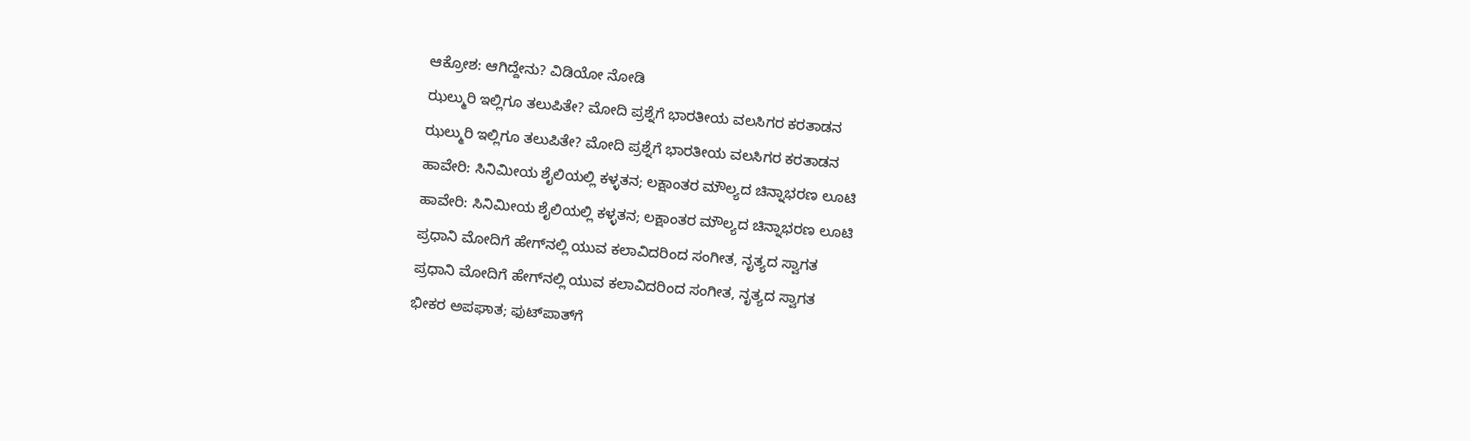ಆಕ್ರೋಶ: ಆಗಿದ್ದೇನು? ವಿಡಿಯೋ ನೋಡಿ
ಝಲ್ಮುರಿ ಇಲ್ಲಿಗೂ ತಲುಪಿತೇ? ಮೋದಿ ಪ್ರಶ್ನೆಗೆ ಭಾರತೀಯ ವಲಸಿಗರ ಕರತಾಡನ
ಝಲ್ಮುರಿ ಇಲ್ಲಿಗೂ ತಲುಪಿತೇ? ಮೋದಿ ಪ್ರಶ್ನೆಗೆ ಭಾರತೀಯ ವಲಸಿಗರ ಕರತಾಡನ
ಹಾವೇರಿ: ಸಿನಿಮೀಯ ಶೈಲಿಯಲ್ಲಿ ಕಳ್ಳತನ; ಲಕ್ಷಾಂತರ ಮೌಲ್ಯದ ಚಿನ್ನಾಭರಣ ಲೂಟಿ
ಹಾವೇರಿ: ಸಿನಿಮೀಯ ಶೈಲಿಯಲ್ಲಿ ಕಳ್ಳತನ; ಲಕ್ಷಾಂತರ ಮೌಲ್ಯದ ಚಿನ್ನಾಭರಣ ಲೂಟಿ
ಪ್ರಧಾನಿ ಮೋದಿಗೆ ಹೇಗ್‌ನಲ್ಲಿ ಯುವ ಕಲಾವಿದರಿಂದ ಸಂಗೀತ, ನೃತ್ಯದ ಸ್ವಾಗತ
ಪ್ರಧಾನಿ ಮೋದಿಗೆ ಹೇಗ್‌ನಲ್ಲಿ ಯುವ ಕಲಾವಿದರಿಂದ ಸಂಗೀತ, ನೃತ್ಯದ ಸ್ವಾಗತ
ಭೀಕರ ಅಪಘಾತ; ಫುಟ್‌ಪಾತ್‌ಗೆ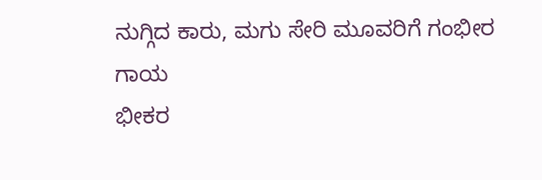ನುಗ್ಗಿದ ಕಾರು, ಮಗು ಸೇರಿ ಮೂವರಿಗೆ ಗಂಭೀರ ಗಾಯ
ಭೀಕರ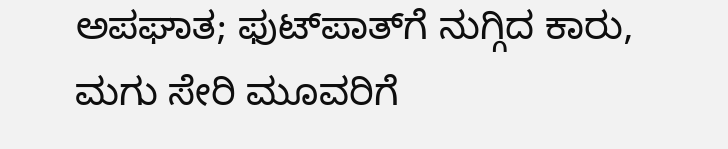ಅಪಘಾತ; ಫುಟ್‌ಪಾತ್‌ಗೆ ನುಗ್ಗಿದ ಕಾರು, ಮಗು ಸೇರಿ ಮೂವರಿಗೆ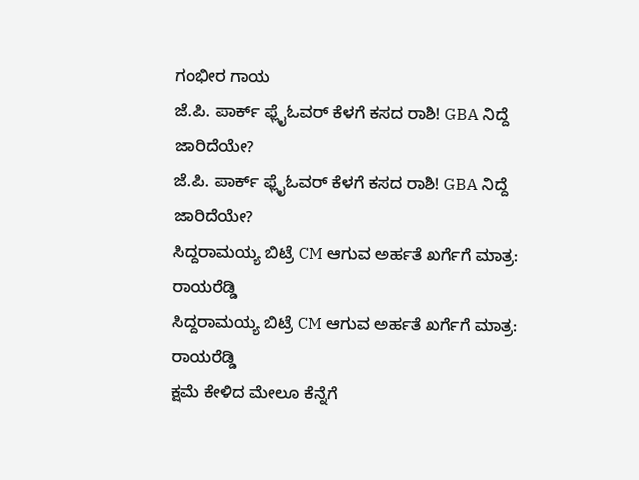ಗಂಭೀರ ಗಾಯ
ಜೆ.ಪಿ. ಪಾರ್ಕ್ ಫ್ಲೈಓವರ್ ಕೆಳಗೆ ಕಸದ ರಾಶಿ! GBA ನಿದ್ದೆ ಜಾರಿದೆಯೇ?
ಜೆ.ಪಿ. ಪಾರ್ಕ್ ಫ್ಲೈಓವರ್ ಕೆಳಗೆ ಕಸದ ರಾಶಿ! GBA ನಿದ್ದೆ ಜಾರಿದೆಯೇ?
ಸಿದ್ದರಾಮಯ್ಯ ಬಿಟ್ರೆ CM ಆಗುವ ಅರ್ಹತೆ ಖರ್ಗೆಗೆ ಮಾತ್ರ: ರಾಯರೆಡ್ಡಿ
ಸಿದ್ದರಾಮಯ್ಯ ಬಿಟ್ರೆ CM ಆಗುವ ಅರ್ಹತೆ ಖರ್ಗೆಗೆ ಮಾತ್ರ: ರಾಯರೆಡ್ಡಿ
ಕ್ಷಮೆ ಕೇಳಿದ ಮೇಲೂ ಕೆನ್ನೆಗೆ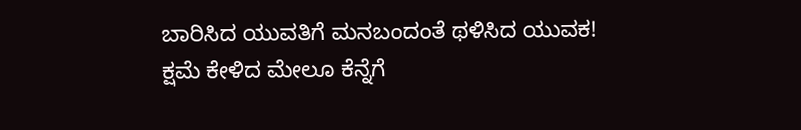ಬಾರಿಸಿದ ಯುವತಿಗೆ ಮನಬಂದಂತೆ ಥಳಿಸಿದ ಯುವಕ!
ಕ್ಷಮೆ ಕೇಳಿದ ಮೇಲೂ ಕೆನ್ನೆಗೆ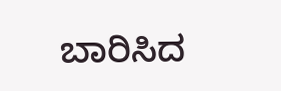ಬಾರಿಸಿದ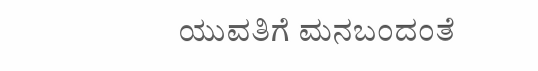ಯುವತಿಗೆ ಮನಬಂದಂತೆ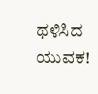ಥಳಿಸಿದ ಯುವಕ!